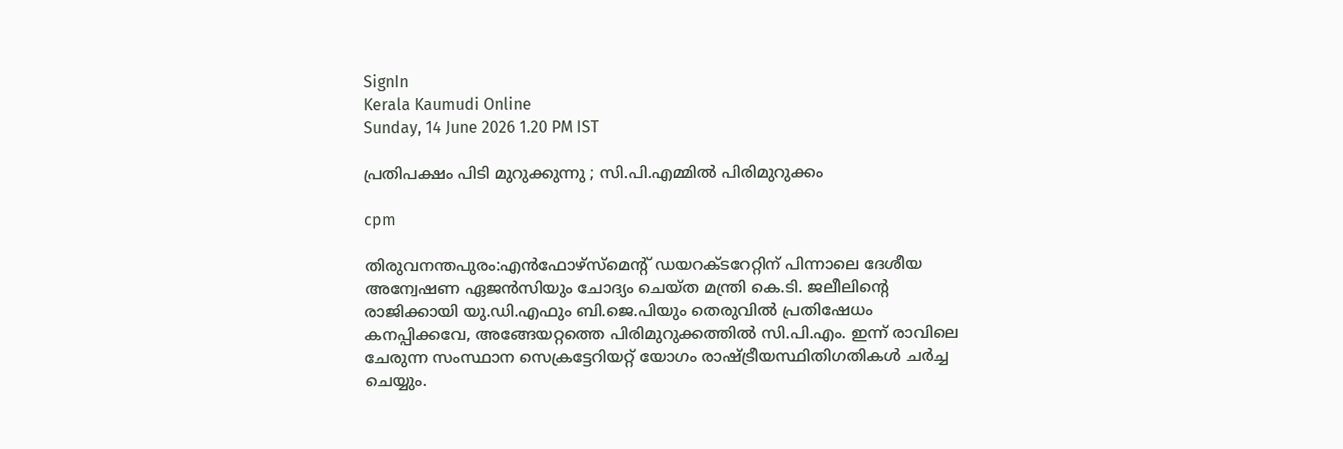SignIn
Kerala Kaumudi Online
Sunday, 14 June 2026 1.20 PM IST

പ്രതിപക്ഷം പിടി മുറുക്കുന്നു ; സി.പി.എമ്മിൽ പിരിമുറുക്കം

cpm

തിരുവനന്തപുരം:എൻഫോഴ്സ്‌മെന്റ് ഡയറക്ടറേറ്റിന് പിന്നാലെ ദേശീയ അന്വേഷണ ഏജൻസിയും ചോദ്യം ചെയ്‌ത മന്ത്രി കെ.ടി. ജലീലിന്റെ രാജിക്കായി യു.ഡി.എഫും ബി.ജെ.പിയും തെരുവിൽ പ്രതിഷേധം കനപ്പിക്കവേ, അങ്ങേയറ്റത്തെ പിരിമുറുക്കത്തിൽ സി.പി.എം. ഇന്ന് രാവിലെ ചേരുന്ന സംസ്ഥാന സെക്രട്ടേറിയറ്റ് യോഗം രാഷ്ട്രീയസ്ഥിതിഗതികൾ ചർച്ച ചെയ്യും.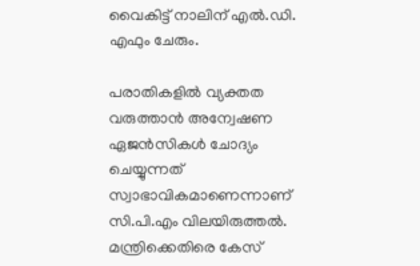വൈകിട്ട് നാലിന് എൽ.ഡി. എഫും ചേരും.

പരാതികളിൽ വ്യക്തത വരുത്താൻ അന്വേഷണ ഏജൻസികൾ ചോദ്യം ചെയ്യുന്നത് സ്വാഭാവികമാണെന്നാണ് സി.പി.എം വിലയിരുത്തൽ. മന്ത്രിക്കെതിരെ കേസ്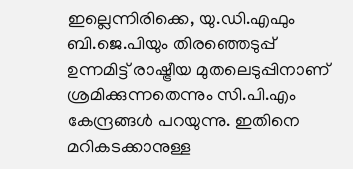ഇല്ലെന്നിരിക്കെ, യു.ഡി.എഫും ബി.ജെ.പിയും തിരഞ്ഞെടുപ്പ് ഉന്നമിട്ട് രാഷ്ട്രീയ മുതലെടുപ്പിനാണ് ശ്രമിക്കുന്നതെന്നും സി.പി.എം കേന്ദ്രങ്ങൾ പറയുന്നു. ഇതിനെ മറികടക്കാനുള്ള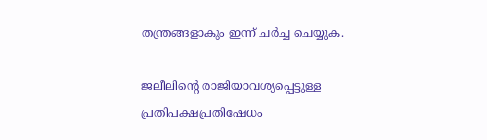തന്ത്രങ്ങളാകും ഇന്ന് ചർച്ച ചെയ്യുക.

ജലീലിന്റെ രാജിയാവശ്യപ്പെട്ടുള്ള പ്രതിപക്ഷപ്രതിഷേധം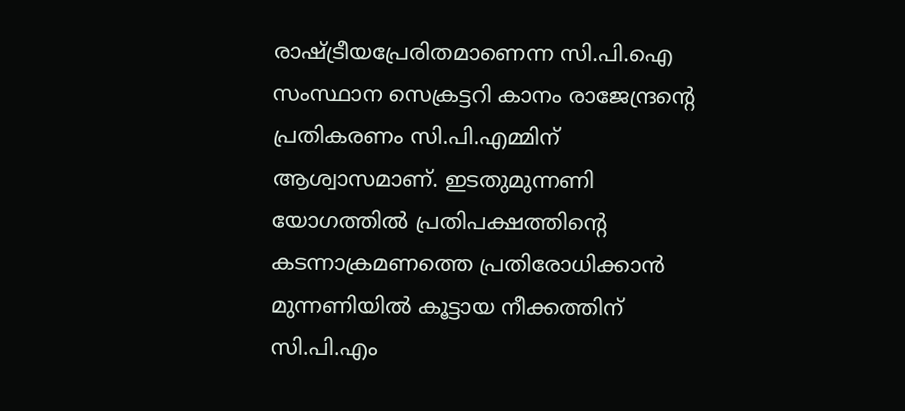രാഷ്ട്രീയപ്രേരിതമാണെന്ന സി.പി.ഐ സംസ്ഥാന സെക്രട്ടറി കാനം രാജേന്ദ്രന്റെ പ്രതികരണം സി.പി.എമ്മിന് ആശ്വാസമാണ്. ഇടതുമുന്നണി യോഗത്തിൽ പ്രതിപക്ഷത്തിന്റെ കടന്നാക്രമണത്തെ പ്രതിരോധിക്കാൻ മുന്നണിയിൽ കൂട്ടായ നീക്കത്തിന് സി.പി.എം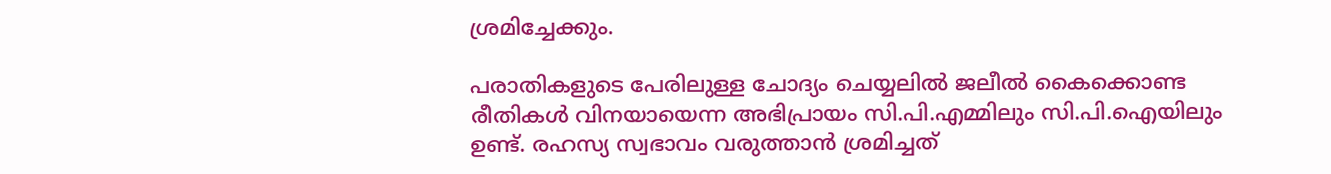ശ്രമിച്ചേക്കും.

പരാതികളുടെ പേരിലുള്ള ചോദ്യം ചെയ്യലിൽ ജലീൽ കൈക്കൊണ്ട രീതികൾ വിനയായെന്ന അഭിപ്രായം സി.പി.എമ്മിലും സി.പി.ഐയിലും ഉണ്ട്. രഹസ്യ സ്വഭാവം വരുത്താൻ ശ്രമിച്ചത്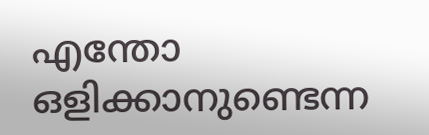എന്തോ ഒളിക്കാനുണ്ടെന്ന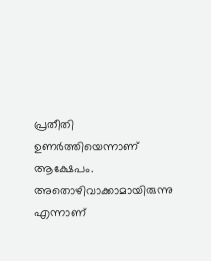പ്രതീതി ഉണർത്തിയെന്നാണ് ആക്ഷേപം. അതൊഴിവാക്കാമായിരുന്നു എന്നാണ്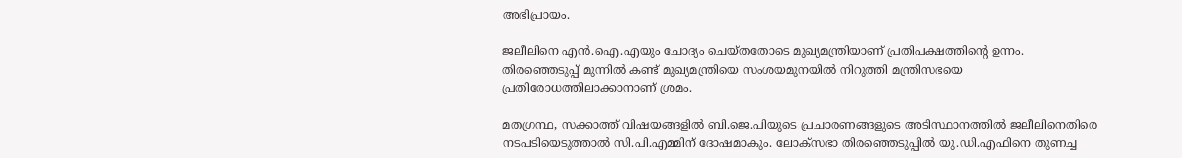അഭിപ്രായം.

ജലീലിനെ എൻ.ഐ.എയും ചോദ്യം ചെയ്തതോടെ മുഖ്യമന്ത്രിയാണ് പ്രതിപക്ഷത്തിന്റെ ഉന്നം. തിരഞ്ഞെടുപ്പ് മുന്നിൽ കണ്ട് മുഖ്യമന്ത്രിയെ സംശയമുനയിൽ നിറുത്തി മന്ത്രിസഭയെ പ്രതിരോധത്തിലാക്കാനാണ് ശ്രമം.

മതഗ്രന്ഥ, സക്കാത്ത് വിഷയങ്ങളിൽ ബി.ജെ.പിയുടെ പ്രചാരണങ്ങളുടെ അടിസ്ഥാനത്തിൽ ജലീലിനെതിരെ നടപടിയെടുത്താൽ സി.പി.എമ്മിന് ദോഷമാകും. ലോക്‌സഭാ തിരഞ്ഞെടുപ്പിൽ യു.ഡി.എഫിനെ തുണച്ച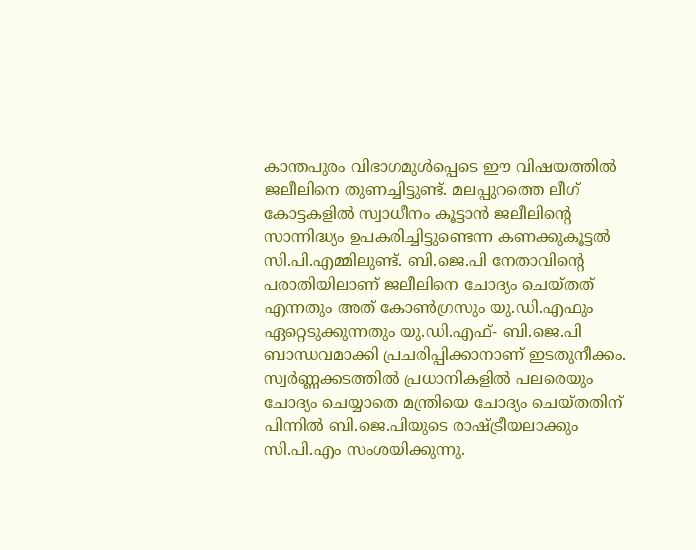കാന്തപുരം വിഭാഗമുൾപ്പെടെ ഈ വിഷയത്തിൽ ജലീലിനെ തുണച്ചിട്ടുണ്ട്. മലപ്പുറത്തെ ലീഗ് കോട്ടകളിൽ സ്വാധീനം കൂട്ടാൻ ജലീലിന്റെ സാന്നിദ്ധ്യം ഉപകരിച്ചിട്ടുണ്ടെന്ന കണക്കുകൂട്ടൽ സി.പി.എമ്മിലുണ്ട്. ബി.ജെ.പി നേതാവിന്റെ പരാതിയിലാണ് ജലീലിനെ ചോദ്യം ചെയ്തത് എന്നതും അത് കോൺഗ്രസും യു.ഡി.എഫും ഏറ്റെടുക്കുന്നതും യു.ഡി.എഫ്- ബി.ജെ.പി ബാന്ധവമാക്കി പ്രചരിപ്പിക്കാനാണ് ഇടതുനീക്കം. സ്വർണ്ണക്കടത്തിൽ പ്രധാനികളിൽ പലരെയും ചോദ്യം ചെയ്യാതെ മന്ത്രിയെ ചോദ്യം ചെയ്തതിന് പിന്നിൽ ബി.ജെ.പിയുടെ രാഷ്ട്രീയലാക്കും സി.പി.എം സംശയിക്കുന്നു.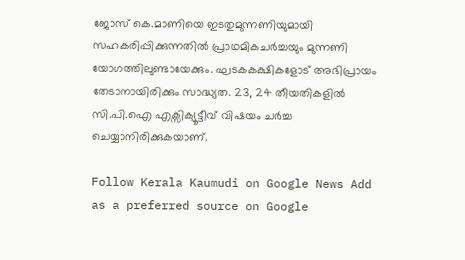ജോസ് കെ.മാണിയെ ഇടതുമുന്നണിയുമായി സഹകരിപ്പിക്കുന്നതിൽ പ്രാഥമികചർച്ചയും മുന്നണി യോഗത്തിലുണ്ടായേക്കും. ഘടകകക്ഷികളോട് അഭിപ്രായം തേടാനായിരിക്കും സാദ്ധ്യത. 23, 24 തീയതികളിൽ സി.പി.ഐ എക്സിക്യൂട്ടീവ് വിഷയം ചർച്ച ചെയ്യാനിരിക്കുകയാണ്.

Follow Kerala Kaumudi on Google News Add as a preferred source on Google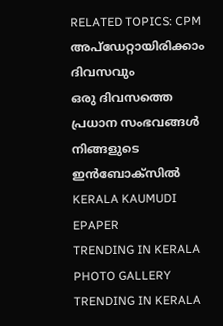RELATED TOPICS: CPM
അപ്ഡേറ്റായിരിക്കാം ദിവസവും
ഒരു ദിവസത്തെ പ്രധാന സംഭവങ്ങൾ നിങ്ങളുടെ ഇൻബോക്സിൽ
KERALA KAUMUDI EPAPER
TRENDING IN KERALA
PHOTO GALLERY
TRENDING IN KERALA